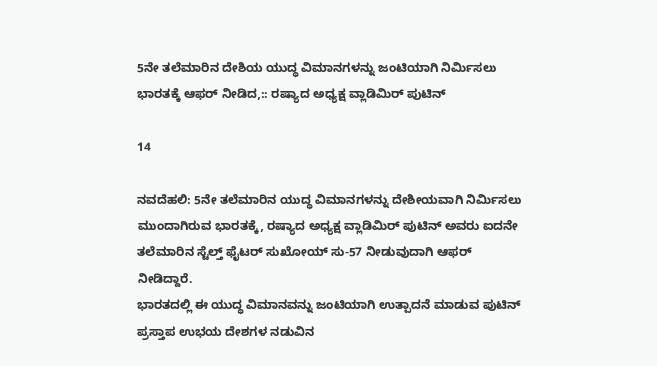5ನೇ ತಲೆಮಾರಿನ ದೇಶಿಯ ಯುದ್ಧ ವಿಮಾನಗಳನ್ನು ಜಂಟಿಯಾಗಿ ನಿರ್ಮಿಸಲು ಭಾರತಕ್ಕೆ ಆಫರ್ ನೀಡಿದ,:: ರಷ್ಯಾದ ಅಧ್ಯಕ್ಷ ವ್ಲಾಡಿಮಿರ್ ಪುಟಿನ್

14

ನವದೆಹಲಿ: 5ನೇ ತಲೆಮಾರಿನ ಯುದ್ಧ ವಿಮಾನಗಳನ್ನು ದೇಶೀಯವಾಗಿ ನಿರ್ಮಿಸಲು ಮುಂದಾಗಿರುವ ಭಾರತಕ್ಕೆ, ರಷ್ಯಾದ ಅಧ್ಯಕ್ಷ ವ್ಲಾಡಿಮಿರ್ ಪುಟಿನ್ ಅವರು ಐದನೇ ತಲೆಮಾರಿನ ಸ್ಟೆಲ್ತ್ ಫೈಟರ್ ಸುಖೋಯ್ ಸು-57 ನೀಡುವುದಾಗಿ ಆಫರ್ ನೀಡಿದ್ದಾರೆ.
ಭಾರತದಲ್ಲಿ ಈ ಯುದ್ಧ ವಿಮಾನವನ್ನು ಜಂಟಿಯಾಗಿ ಉತ್ಪಾದನೆ ಮಾಡುವ ಪುಟಿನ್ ಪ್ರಸ್ತಾಪ ಉಭಯ ದೇಶಗಳ ನಡುವಿನ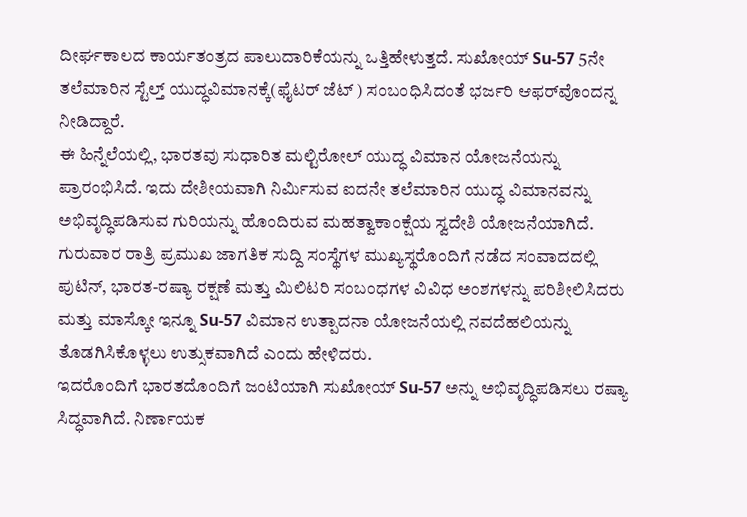ದೀರ್ಘಕಾಲದ ಕಾರ್ಯತಂತ್ರದ ಪಾಲುದಾರಿಕೆಯನ್ನು ಒತ್ತಿಹೇಳುತ್ತದೆ. ಸುಖೋಯ್ Su-57 5ನೇ ತಲೆಮಾರಿನ ಸ್ಟೆಲ್ತ್‌ ಯುದ್ಧವಿಮಾನಕ್ಕೆ(ಫೈಟರ್ ಜೆಟ್ ) ಸಂಬಂಧಿಸಿದಂತೆ ಭರ್ಜರಿ ಆಫರ್‌ವೊಂದನ್ನ ನೀಡಿದ್ದಾರೆ.
ಈ ಹಿನ್ನೆಲೆಯಲ್ಲಿ, ಭಾರತವು ಸುಧಾರಿತ ಮಲ್ಟಿರೋಲ್ ಯುದ್ಧ ವಿಮಾನ ಯೋಜನೆಯನ್ನು ಪ್ರಾರಂಭಿಸಿದೆ. ಇದು ದೇಶೀಯವಾಗಿ ನಿರ್ಮಿಸುವ ಐದನೇ ತಲೆಮಾರಿನ ಯುದ್ಧ ವಿಮಾನವನ್ನು ಅಭಿವೃದ್ಧಿಪಡಿಸುವ ಗುರಿಯನ್ನು ಹೊಂದಿರುವ ಮಹತ್ವಾಕಾಂಕ್ಷೆಯ ಸ್ವದೇಶಿ ಯೋಜನೆಯಾಗಿದೆ.
ಗುರುವಾರ ರಾತ್ರಿ ಪ್ರಮುಖ ಜಾಗತಿಕ ಸುದ್ದಿ ಸಂಸ್ಥೆಗಳ ಮುಖ್ಯಸ್ಥರೊಂದಿಗೆ ನಡೆದ ಸಂವಾದದಲ್ಲಿ ಪುಟಿನ್, ಭಾರತ-ರಷ್ಯಾ ರಕ್ಷಣೆ ಮತ್ತು ಮಿಲಿಟರಿ ಸಂಬಂಧಗಳ ವಿವಿಧ ಅಂಶಗಳನ್ನು ಪರಿಶೀಲಿಸಿದರು ಮತ್ತು ಮಾಸ್ಕೋ ಇನ್ನೂ Su-57 ವಿಮಾನ ಉತ್ಪಾದನಾ ಯೋಜನೆಯಲ್ಲಿ ನವದೆಹಲಿಯನ್ನು ತೊಡಗಿಸಿಕೊಳ್ಳಲು ಉತ್ಸುಕವಾಗಿದೆ ಎಂದು ಹೇಳಿದರು.
ಇದರೊಂದಿಗೆ ಭಾರತದೊಂದಿಗೆ ಜಂಟಿಯಾಗಿ ಸುಖೋಯ್‌ Su-57 ಅನ್ನು ಅಭಿವೃದ್ಧಿಪಡಿಸಲು ರಷ್ಯಾ ಸಿದ್ಧವಾಗಿದೆ. ನಿರ್ಣಾಯಕ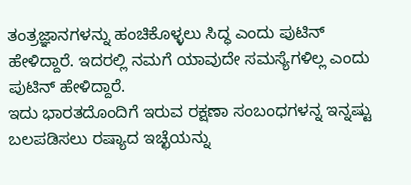ತಂತ್ರಜ್ಞಾನಗಳನ್ನು ಹಂಚಿಕೊಳ್ಳಲು ಸಿದ್ಧ ಎಂದು ಪುಟಿನ್ ಹೇಳಿದ್ದಾರೆ. ಇದರಲ್ಲಿ ನಮಗೆ ಯಾವುದೇ ಸಮಸ್ಯೆಗಳಿಲ್ಲ ಎಂದು ಪುಟಿನ್ ಹೇಳಿದ್ದಾರೆ.
ಇದು ಭಾರತದೊಂದಿಗೆ ಇರುವ ರಕ್ಷಣಾ ಸಂಬಂಧಗಳನ್ನ ಇನ್ನಷ್ಟು ಬಲಪಡಿಸಲು ರಷ್ಯಾದ ಇಚ್ಛೆಯನ್ನು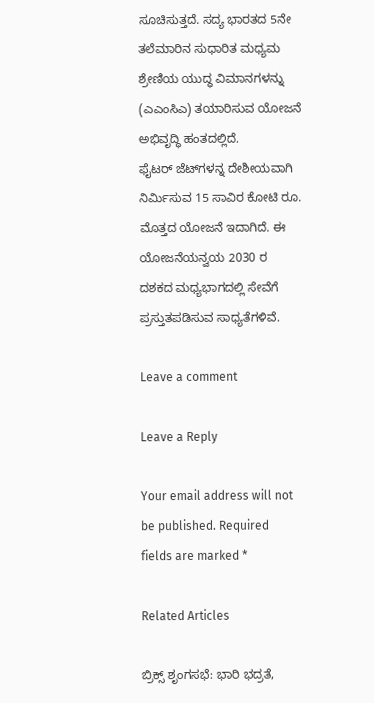ಸೂಚಿಸುತ್ತದೆ. ಸದ್ಯ ಭಾರತದ 5ನೇ ತಲೆಮಾರಿನ ಸುಧಾರಿತ ಮಧ್ಯಮ ಶ್ರೇಣಿಯ ಯುದ್ಧ ವಿಮಾನಗಳನ್ನು (ಎಎಂಸಿಎ) ತಯಾರಿಸುವ ಯೋಜನೆ ಅಭಿವೃದ್ಧಿ ಹಂತದಲ್ಲಿದೆ.
ಫೈಟರ್‌ ಜೆಟ್‌ಗಳನ್ನ ದೇಶೀಯವಾಗಿ ನಿರ್ಮಿಸುವ 15 ಸಾವಿರ ಕೋಟಿ ರೂ. ಮೊತ್ತದ ಯೋಜನೆ ಇದಾಗಿದೆ. ಈ ಯೋಜನೆಯನ್ವಯ 2030 ರ ದಶಕದ ಮಧ್ಯಭಾಗದಲ್ಲಿ ಸೇವೆಗೆ ಪ್ರಸ್ತುತಪಡಿಸುವ ಸಾಧ್ಯತೆಗಳಿವೆ.

Leave a comment

Leave a Reply

Your email address will not be published. Required fields are marked *

Related Articles

ಬ್ರಿಕ್ಸ್ ಶೃಂಗಸಭೆ: ಭಾರಿ ಭದ್ರತೆ,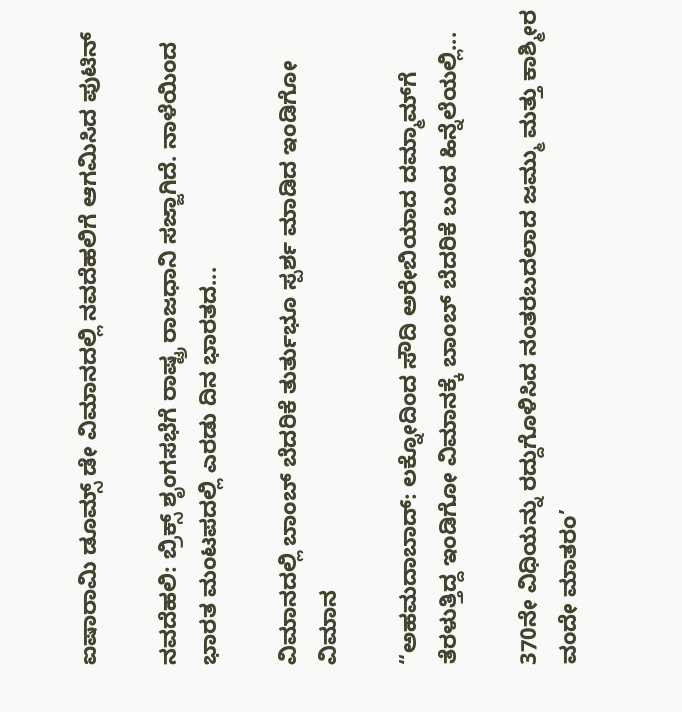ಐಷಾರಾಮಿ ಡೂಮ್ಸ್ ಡೇ ವಿಮಾನದಲ್ಲಿ ನವದೆಹಲಿಗೆ ಆಗಮಿಸಿದ ಪುಟಿನ್

ನವದೆಹಲಿ: ಬ್ರಿಕ್ಸ್ ಶೃಂಗಸಭೆಗೆ ರಾಷ್ಟ್ರ ರಾಜಧಾನಿ ಸಜ್ಜಾಗಿದೆ. ನಾಳೆಯಿಂದ ಭಾರತ ಮಂಟಪದಲ್ಲಿ ಎರಡು ದಿನ ಭಾರತದ...

ವಿಮಾನದಲ್ಲಿ ಬಾಂಬ್ ಬೆದರಿಕೆ ತುರ್ತುಭೂ ಸ್ಪರ್ಶ ಮಾಡಿದ ಇಂಡಿಗೋ ವಿಮಾನ

“ಅಹಮದಾಬಾದ್: ಲಕ್ನೋದಿಂದ ಸೌದಿ ಅರೇಬಿಯಾದ ದಮ್ಮಾಮ್‌ಗೆ  ತೆರಳುತ್ತಿದ್ದ ಇಂಡಿಗೋ ವಿಮಾನಕ್ಕೆ ಬಾಂಬ್ ಬೆದರಿಕೆ ಬಂದ ಹಿನ್ನೆಲೆಯಲ್ಲಿ...

370ನೇ ವಿಧಿಯನ್ನು ರದ್ದುಗೊಳಿಸಿದ ನಂತರಬದಲಾದ ಜಮ್ಮು ಮತ್ತು ಕಾಶ್ಮೀರ ವಂದೇ ಮಾತರಂ’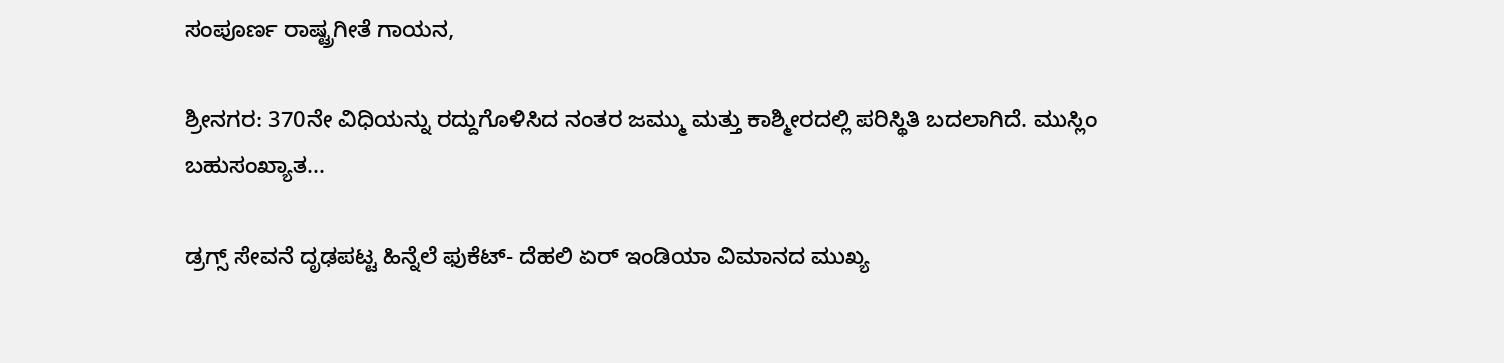ಸಂಪೂರ್ಣ ರಾಷ್ಟ್ರಗೀತೆ ಗಾಯನ,

ಶ್ರೀನಗರ: 370ನೇ ವಿಧಿಯನ್ನು ರದ್ದುಗೊಳಿಸಿದ ನಂತರ ಜಮ್ಮು ಮತ್ತು ಕಾಶ್ಮೀರದಲ್ಲಿ ಪರಿಸ್ಥಿತಿ ಬದಲಾಗಿದೆ. ಮುಸ್ಲಿಂ ಬಹುಸಂಖ್ಯಾತ...

ಡ್ರಗ್ಸ್ ಸೇವನೆ ದೃಢಪಟ್ಟ ಹಿನ್ನೆಲೆ ಫುಕೆಟ್- ದೆಹಲಿ ಏರ್ ಇಂಡಿಯಾ ವಿಮಾನದ ಮುಖ್ಯ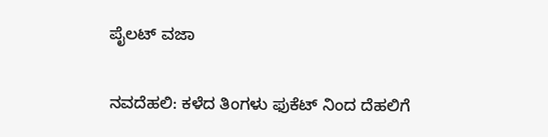ಪೈಲಟ್ ವಜಾ

ನವದೆಹಲಿ: ಕಳೆದ ತಿಂಗಳು ಫುಕೆಟ್ ನಿಂದ ದೆಹಲಿಗೆ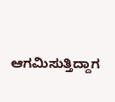ಆಗಮಿಸುತ್ತಿದ್ದಾಗ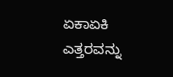ಏಕಾಏಕಿ ಎತ್ತರವನ್ನು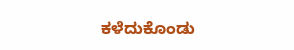ಕಳೆದುಕೊಂಡು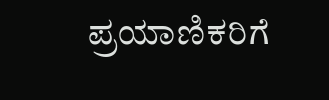ಪ್ರಯಾಣಿಕರಿಗೆ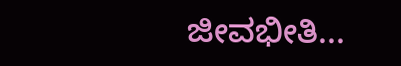ಜೀವಭೀತಿ...